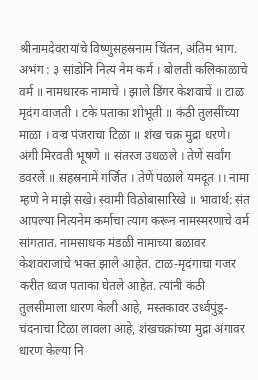श्रीनामदेवरायांचे विष्णुसहस्रनाम चिंतन, अंतिम भाग.
अभंग : ३ सांडोनि नित्य नेम कर्म । बोलती कलिकाळाचे वर्म ॥ नामधारक नामाचे । झाले डिंगर केशवाचें ॥ टाळ मृदंग वाजती । टके पताका शोभूती ॥ कंठी तुलसींच्या माळा । वज्र पंजराचा टिळा ॥ शंख चक्र मुद्रा धरणे। अंगी मिरवती भूषणे ॥ संतरज उधळले । तेणें सर्वांग डवरलें ॥ सहस्रनामें गर्जित । तेणें पळाले यमदूत ।। नामा म्हणे ने माझे सखे। स्वामी विठोबासारिखे ॥ भावार्थ: संत आपल्या नित्यनेम कर्माचा त्याग करून नामस्मरणाचे वर्म सांगतात. नामसाधक मंडळी नामाच्या बळावर केशवराजाचे भक्त झाले आहेत. टाळ-मृदंगाचा गजर करीत ध्वज पताका घेतले आहेत. त्यांनी कंठी तुलसीमाला धारण केली आहे, मस्तकावर उर्ध्वपुंड्र- चंदनाचा टिळा लावला आहे, शंखचक्रांच्या मुद्रा अंगावर धारण केल्या नि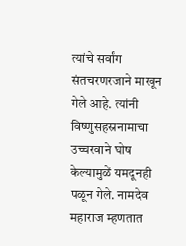त्यांचे सर्वांग संतचरणरजाने माखून गेले आहे. त्यांनी विष्णुसहस्रनामाचा उच्चरवाने घोष केल्यामुळें यमदूनही पळून गेले. नामदेव महाराज म्हणतात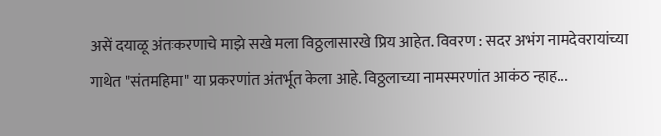असें दयाळू अंतःकरणाचे माझे सखे मला विठ्ठलासारखे प्रिय आहेत. विवरण : सदर अभंग नामदेवरायांच्या गाथेत "संतमहिमा" या प्रकरणांत अंतर्भूत केला आहे. विठ्ठलाच्या नामस्मरणांत आकंठ न्हाह...